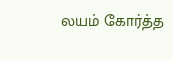லயம் கோர்த்த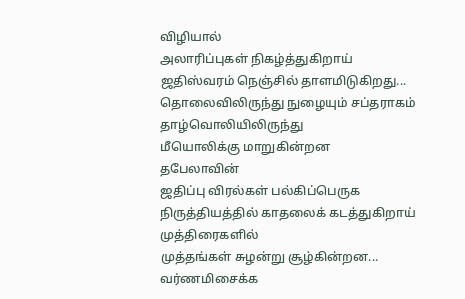விழியால்
அலாரிப்புகள் நிகழ்த்துகிறாய்
ஜதிஸ்வரம் நெஞ்சில் தாளமிடுகிறது...
தொலைவிலிருந்து நுழையும் சப்தராகம்
தாழ்வொலியிலிருந்து
மீயொலிக்கு மாறுகின்றன
தபேலாவின்
ஜதிப்பு விரல்கள் பல்கிப்பெருக
நிருத்தியத்தில் காதலைக் கடத்துகிறாய்
முத்திரைகளில்
முத்தங்கள் சுழன்று சூழ்கின்றன...
வர்ணமிசைக்க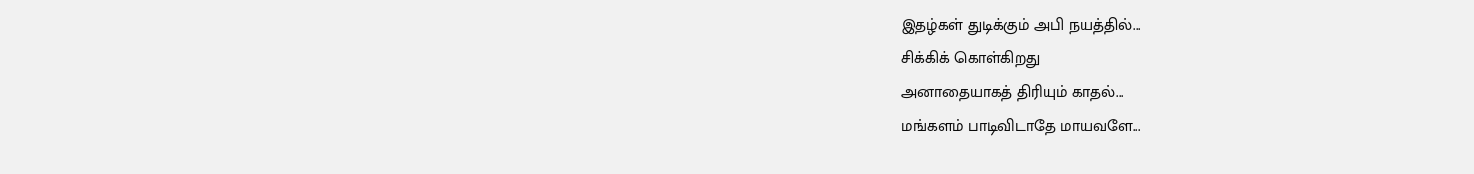இதழ்கள் துடிக்கும் அபி நயத்தில்...
சிக்கிக் கொள்கிறது
அனாதையாகத் திரியும் காதல்...
மங்களம் பாடிவிடாதே மாயவளே...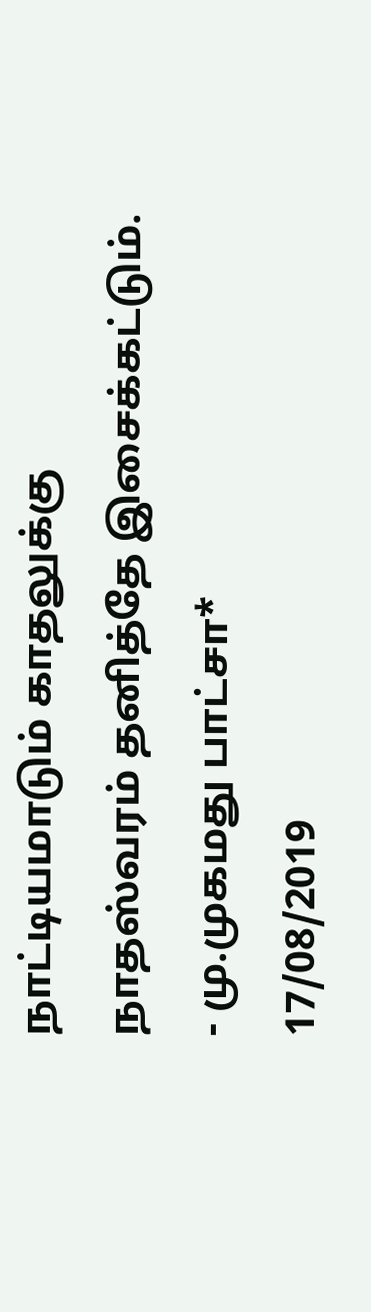நாட்டியமாடும் காதலுக்கு
நாதஸ்வரம் தனித்தே இசைக்கட்டும்.
- மு.முகமது பாட்சா*
17/08/2019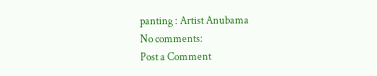panting : Artist Anubama
No comments:
Post a Comment